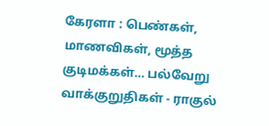கேரளா : பெண்கள், மாணவிகள், மூத்த குடிமக்கள்… பல்வேறு வாக்குறுதிகள் - ராகுல்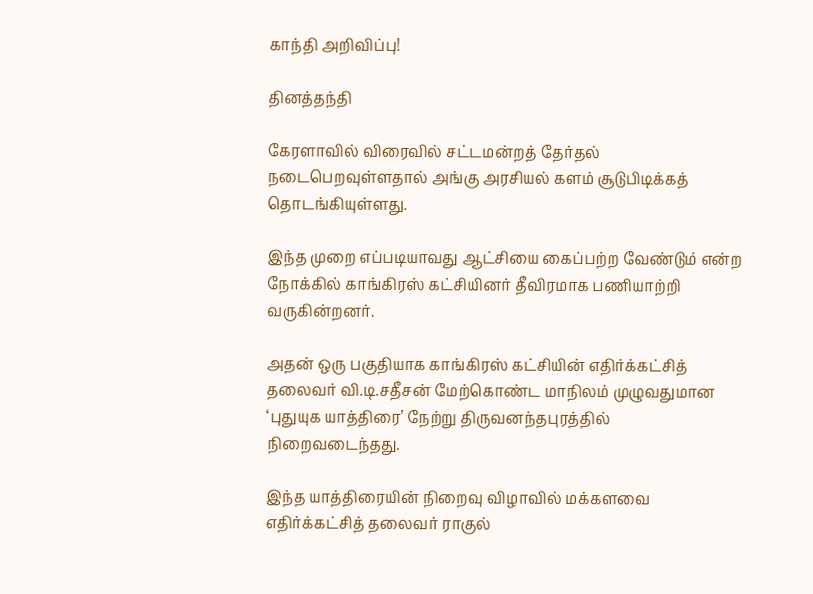காந்தி அறிவிப்பு!

தினத்தந்தி

கேரளாவில் விரைவில் சட்டமன்றத் தேர்தல் நடைபெறவுள்ளதால் அங்கு அரசியல் களம் சூடுபிடிக்கத் தொடங்கியுள்ளது.

இந்த முறை எப்படியாவது ஆட்சியை கைப்பற்ற வேண்டும் என்ற நோக்கில் காங்கிரஸ் கட்சியினர் தீவிரமாக பணியாற்றி வருகின்றனர்.

அதன் ஒரு பகுதியாக காங்கிரஸ் கட்சியின் எதிர்க்கட்சித் தலைவர் வி.டி.சதீசன் மேற்கொண்ட மாநிலம் முழுவதுமான ‘புதுயுக யாத்திரை’ நேற்று திருவனந்தபுரத்தில் நிறைவடைந்தது.

இந்த யாத்திரையின் நிறைவு விழாவில் மக்களவை எதிர்க்கட்சித் தலைவர் ராகுல்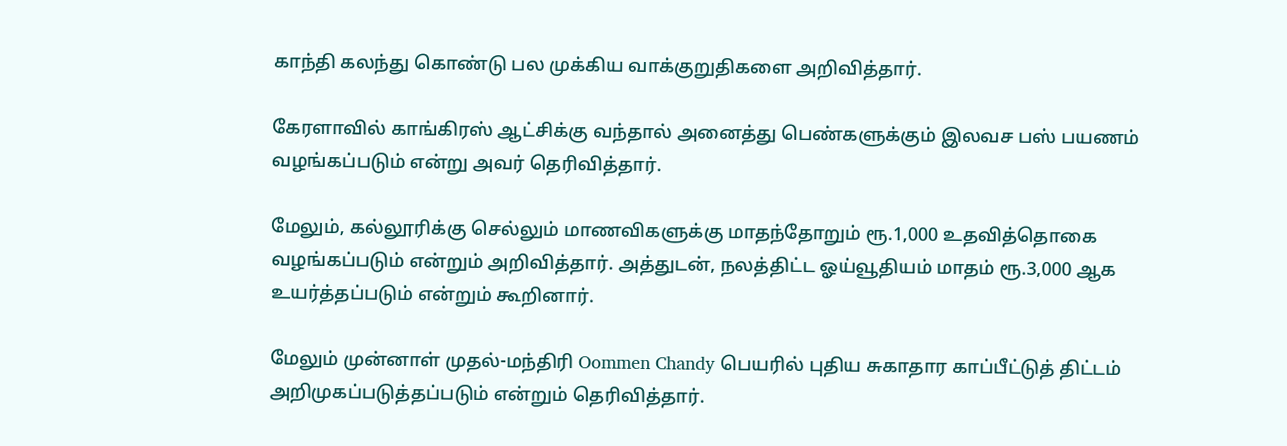காந்தி கலந்து கொண்டு பல முக்கிய வாக்குறுதிகளை அறிவித்தார்.

கேரளாவில் காங்கிரஸ் ஆட்சிக்கு வந்தால் அனைத்து பெண்களுக்கும் இலவச பஸ் பயணம் வழங்கப்படும் என்று அவர் தெரிவித்தார்.

மேலும், கல்லூரிக்கு செல்லும் மாணவிகளுக்கு மாதந்தோறும் ரூ.1,000 உதவித்தொகை வழங்கப்படும் என்றும் அறிவித்தார். அத்துடன், நலத்திட்ட ஓய்வூதியம் மாதம் ரூ.3,000 ஆக உயர்த்தப்படும் என்றும் கூறினார்.

மேலும் முன்னாள் முதல்-மந்திரி Oommen Chandy பெயரில் புதிய சுகாதார காப்பீட்டுத் திட்டம் அறிமுகப்படுத்தப்படும் என்றும் தெரிவித்தார்.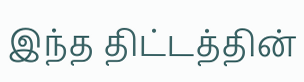இந்த திட்டத்தின்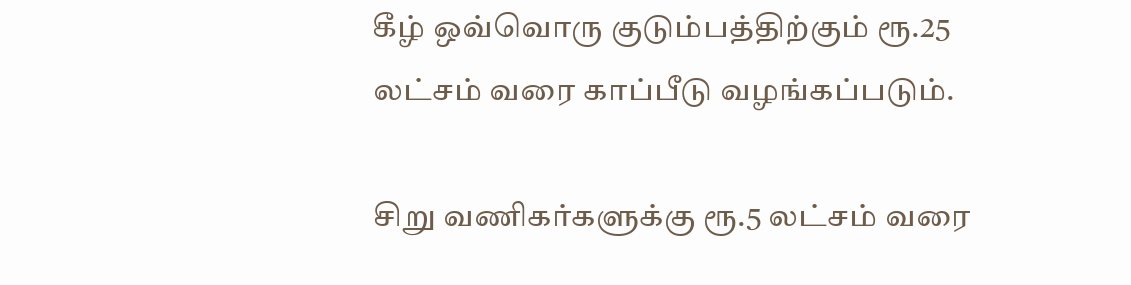கீழ் ஒவ்வொரு குடும்பத்திற்கும் ரூ.25 லட்சம் வரை காப்பீடு வழங்கப்படும்.

சிறு வணிகர்களுக்கு ரூ.5 லட்சம் வரை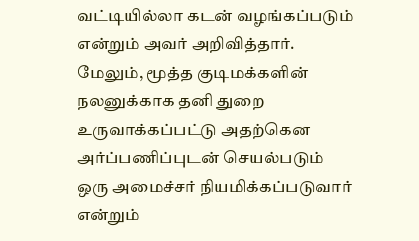வட்டியில்லா கடன் வழங்கப்படும் என்றும் அவர் அறிவித்தார். மேலும், மூத்த குடிமக்களின் நலனுக்காக தனி துறை உருவாக்கப்பட்டு அதற்கென அர்ப்பணிப்புடன் செயல்படும் ஒரு அமைச்சர் நியமிக்கப்படுவார் என்றும்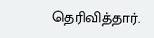தெரிவித்தார்.